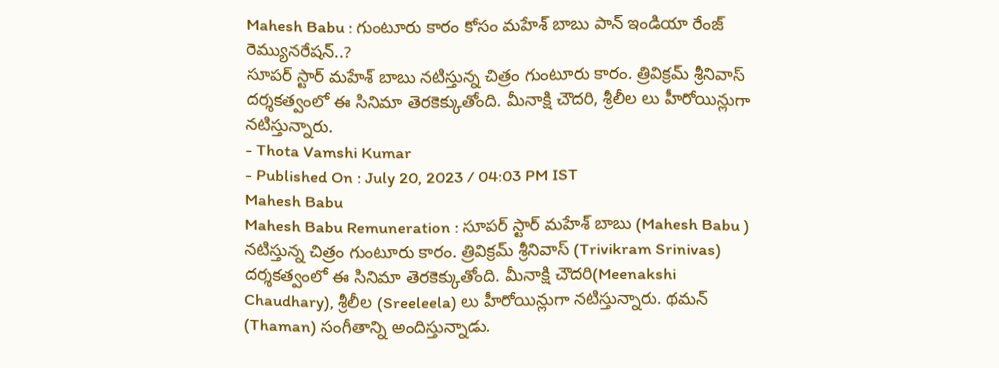Mahesh Babu : గుంటూరు కారం కోసం మహేశ్ బాబు పాన్ ఇండియా రేంజ్ రెమ్యునరేషన్..?
సూపర్ స్టార్ మహేశ్ బాబు నటిస్తున్న చిత్రం గుంటూరు కారం. త్రివిక్రమ్ శ్రీనివాస్ దర్శకత్వంలో ఈ సినిమా తెరకెక్కుతోంది. మీనాక్షి చౌదరి, శ్రీలీల లు హీరోయిన్లుగా నటిస్తున్నారు.
- Thota Vamshi Kumar
- Published On : July 20, 2023 / 04:03 PM IST
Mahesh Babu
Mahesh Babu Remuneration : సూపర్ స్టార్ మహేశ్ బాబు (Mahesh Babu ) నటిస్తున్న చిత్రం గుంటూరు కారం. త్రివిక్రమ్ శ్రీనివాస్ (Trivikram Srinivas) దర్శకత్వంలో ఈ సినిమా తెరకెక్కుతోంది. మీనాక్షి చౌదరి(Meenakshi Chaudhary), శ్రీలీల (Sreeleela) లు హీరోయిన్లుగా నటిస్తున్నారు. థమన్ (Thaman) సంగీతాన్ని అందిస్తున్నాడు.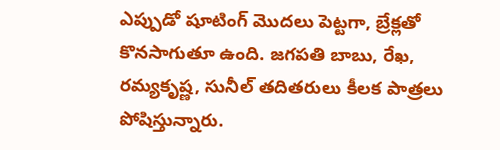ఎప్పుడో షూటింగ్ మొదలు పెట్టగా, బ్రేక్లతో కొనసాగుతూ ఉంది. జగపతి బాబు, రేఖ, రమ్యకృష్ణ, సునీల్ తదితరులు కీలక పాత్రలు పోషిస్తున్నారు.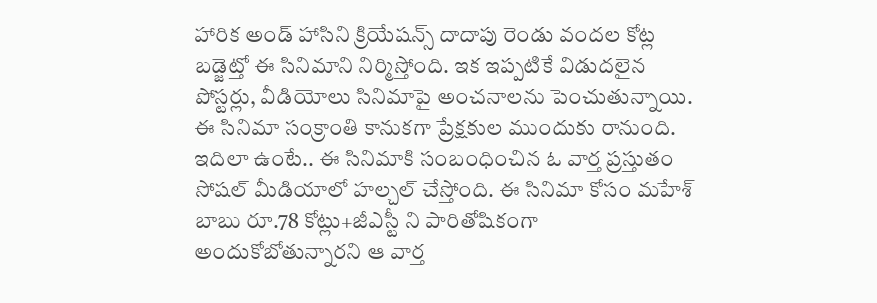హారిక అండ్ హాసిని క్రియేషన్స్ దాదాపు రెండు వందల కోట్ల బడ్జెట్తో ఈ సినిమాని నిర్మిస్తోంది. ఇక ఇప్పటికే విడుదలైన పోస్టర్లు, వీడియోలు సినిమాపై అంచనాలను పెంచుతున్నాయి. ఈ సినిమా సంక్రాంతి కానుకగా ప్రేక్షకుల ముందుకు రానుంది.
ఇదిలా ఉంటే.. ఈ సినిమాకి సంబంధించిన ఓ వార్త ప్రస్తుతం సోషల్ మీడియాలో హల్చల్ చేస్తోంది. ఈ సినిమా కోసం మహేశ్ బాబు రూ.78 కోట్లు+జీఎస్టీ ని పారితోషికంగా అందుకోబోతున్నారని ఆ వార్త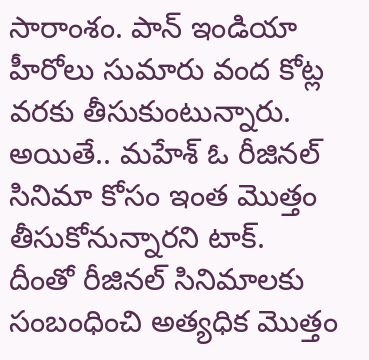సారాంశం. పాన్ ఇండియా హీరోలు సుమారు వంద కోట్ల వరకు తీసుకుంటున్నారు. అయితే.. మహేశ్ ఓ రీజినల్ సినిమా కోసం ఇంత మొత్తం తీసుకోనున్నారని టాక్. దీంతో రీజినల్ సినిమాలకు సంబంధించి అత్యధిక మొత్తం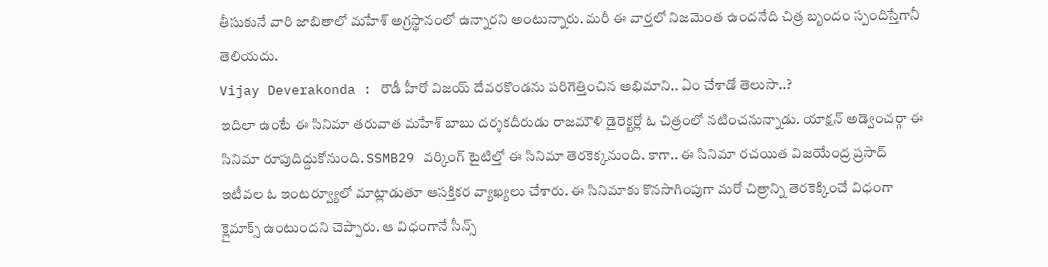తీసుకునే వారి జాబితాలో మహేశ్ అగ్రస్థానంలో ఉన్నారని అంటున్నారు. మరీ ఈ వార్తలో నిజమెంత ఉందనేది చిత్ర బృందం స్పందిస్తేగానీ తెలియదు.
Vijay Deverakonda : రౌడీ హీరో విజయ్ దేవరకొండను పరిగెత్తించిన అభిమాని.. ఏం చేశాడో తెలుసా..?
ఇదిలా ఉంటే ఈ సినిమా తరువాత మహేశ్ బాబు దర్శకదీరుడు రాజమౌళి డైరెక్టర్లో ఓ చిత్రంలో నటించనున్నాడు. యాక్షన్ అడ్వెంచర్గా ఈ సినిమా రూపుదిద్దుకోనుంది. SSMB29 వర్కింగ్ టైటిల్తో ఈ సినిమా తెరకెక్కనుంది. కాగా.. ఈ సినిమా రచయిత విజయేంద్ర ప్రసాద్ ఇటీవల ఓ ఇంటర్వ్యూలో మాట్లాడుతూ ఆసక్తికర వ్యాఖ్యలు చేశారు. ఈ సినిమాకు కొనసాగింపుగా మరో చిత్రాన్ని తెరకెక్కించే విధంగా క్లైమాక్స్ ఉంటుందని చెప్పారు. ఆ విధంగానే సీన్స్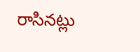రాసినట్లు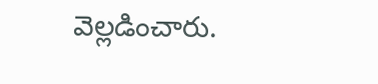వెల్లడించారు.